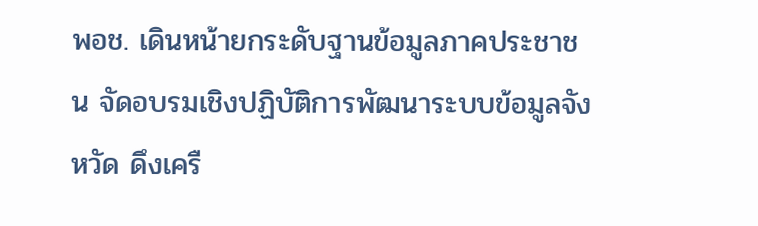พอช. เดินหน้ายกระดับฐานข้อมูลภาคประชาชน จัดอบรมเชิงปฏิบัติการพัฒนาระบบข้อมูลจังหวัด ดึงเครื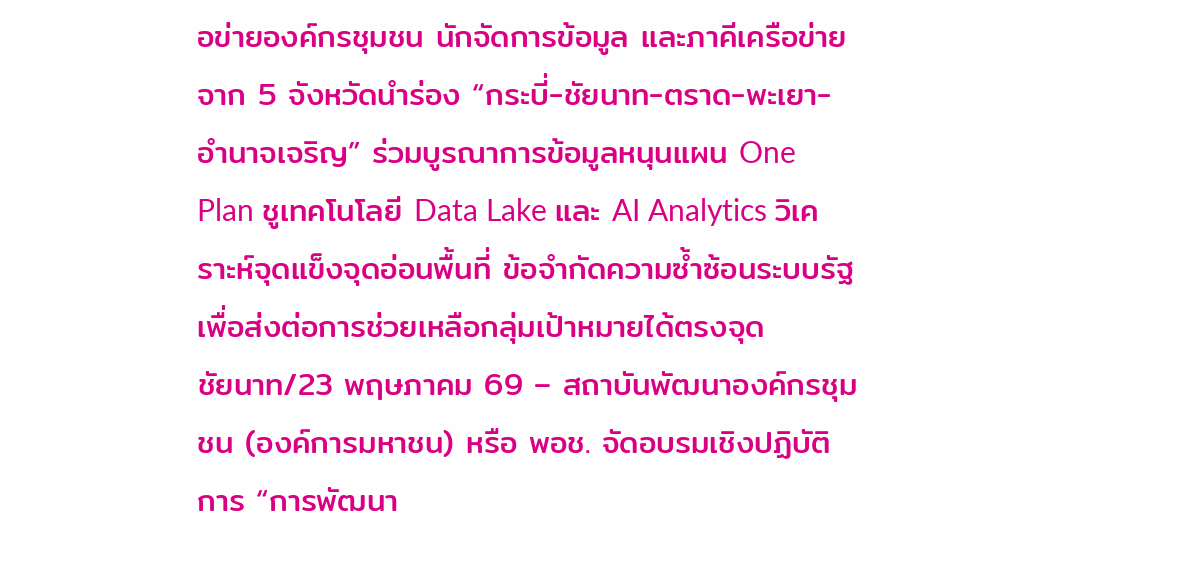อข่ายองค์กรชุมชน นักจัดการข้อมูล และภาคีเครือข่ายจาก 5 จังหวัดนำร่อง “กระบี่-ชัยนาท-ตราด-พะเยา-อำนาจเจริญ” ร่วมบูรณาการข้อมูลหนุนแผน One Plan ชูเทคโนโลยี Data Lake และ AI Analytics วิเคราะห์จุดแข็งจุดอ่อนพื้นที่ ข้อจำกัดความซ้ำซ้อนระบบรัฐ เพื่อส่งต่อการช่วยเหลือกลุ่มเป้าหมายได้ตรงจุด
ชัยนาท/23 พฤษภาคม 69 – สถาบันพัฒนาองค์กรชุมชน (องค์การมหาชน) หรือ พอช. จัดอบรมเชิงปฏิบัติการ “การพัฒนา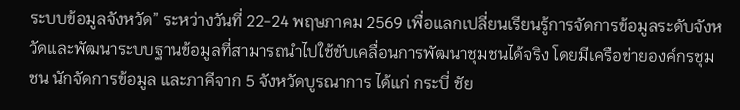ระบบข้อมูลจังหวัด” ระหว่างวันที่ 22-24 พฤษภาคม 2569 เพื่อแลกเปลี่ยนเรียนรู้การจัดการข้อมูลระดับจังหวัดและพัฒนาระบบฐานข้อมูลที่สามารถนำไปใช้ขับเคลื่อนการพัฒนาชุมชนได้จริง โดยมีเครือข่ายองค์กรชุมชน นักจัดการข้อมูล และภาคีจาก 5 จังหวัดบูรณาการ ได้แก่ กระบี่ ชัย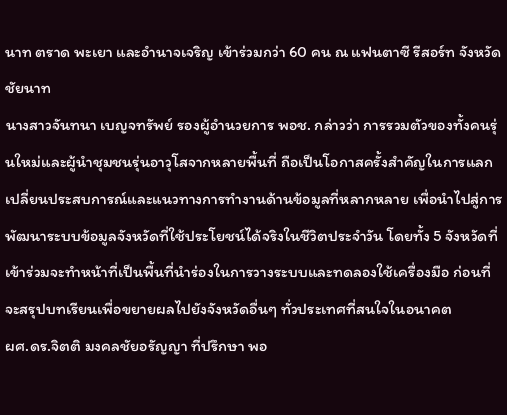นาท ตราด พะเยา และอำนาจเจริญ เข้าร่วมกว่า 60 คน ณ แฟนตาซี รีสอร์ท จังหวัดชัยนาท
นางสาวจันทนา เบญจทรัพย์ รองผู้อำนวยการ พอช. กล่าวว่า การรวมตัวของทั้งคนรุ่นใหม่และผู้นำชุมชนรุ่นอาวุโสจากหลายพื้นที่ ถือเป็นโอกาสครั้งสำคัญในการแลกเปลี่ยนประสบการณ์และแนวทางการทำงานด้านข้อมูลที่หลากหลาย เพื่อนำไปสู่การพัฒนาระบบข้อมูลจังหวัดที่ใช้ประโยชน์ได้จริงในชีวิตประจำวัน โดยทั้ง 5 จังหวัดที่เข้าร่วมจะทำหน้าที่เป็นพื้นที่นำร่องในการวางระบบและทดลองใช้เครื่องมือ ก่อนที่จะสรุปบทเรียนเพื่อขยายผลไปยังจังหวัดอื่นๆ ทั่วประเทศที่สนใจในอนาคต
ผศ.ดร.จิตติ มงคลชัยอรัญญา ที่ปรึกษา พอ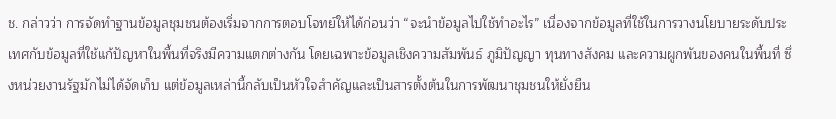ช. กล่าวว่า การจัดทำฐานข้อมูลชุมชนต้องเริ่มจากการตอบโจทย์ให้ได้ก่อนว่า “จะนำข้อมูลไปใช้ทำอะไร” เนื่องจากข้อมูลที่ใช้ในการวางนโยบายระดับประเทศกับข้อมูลที่ใช้แก้ปัญหาในพื้นที่จริงมีความแตกต่างกัน โดยเฉพาะข้อมูลเชิงความสัมพันธ์ ภูมิปัญญา ทุนทางสังคม และความผูกพันของคนในพื้นที่ ซึ่งหน่วยงานรัฐมักไม่ได้จัดเก็บ แต่ข้อมูลเหล่านี้กลับเป็นหัวใจสำคัญและเป็นสารตั้งต้นในการพัฒนาชุมชนให้ยั่งยืน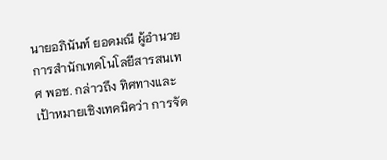นายอภินันท์ ยอดมณี ผู้อำนวยการสำนักเทคโนโลยีสารสนเทศ พอช. กล่าวถึง ทิศทางและเป้าหมายเชิงเทคนิคว่า การจัด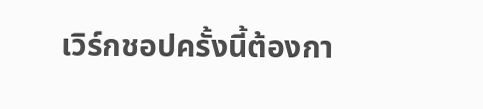เวิร์กชอปครั้งนี้ต้องกา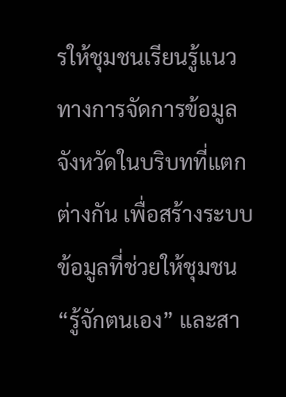รให้ชุมชนเรียนรู้แนวทางการจัดการข้อมูลจังหวัดในบริบทที่แตกต่างกัน เพื่อสร้างระบบข้อมูลที่ช่วยให้ชุมชน “รู้จักตนเอง” และสา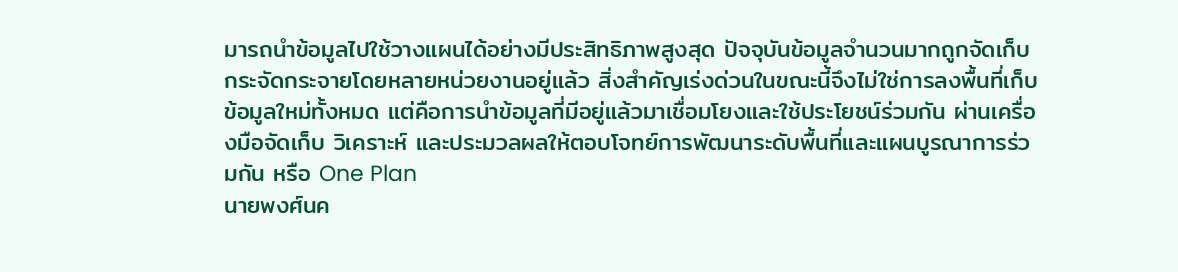มารถนำข้อมูลไปใช้วางแผนได้อย่างมีประสิทธิภาพสูงสุด ปัจจุบันข้อมูลจำนวนมากถูกจัดเก็บกระจัดกระจายโดยหลายหน่วยงานอยู่แล้ว สิ่งสำคัญเร่งด่วนในขณะนี้จึงไม่ใช่การลงพื้นที่เก็บข้อมูลใหม่ทั้งหมด แต่คือการนำข้อมูลที่มีอยู่แล้วมาเชื่อมโยงและใช้ประโยชน์ร่วมกัน ผ่านเครื่องมือจัดเก็บ วิเคราะห์ และประมวลผลให้ตอบโจทย์การพัฒนาระดับพื้นที่และแผนบูรณาการร่วมกัน หรือ One Plan
นายพงศ์นค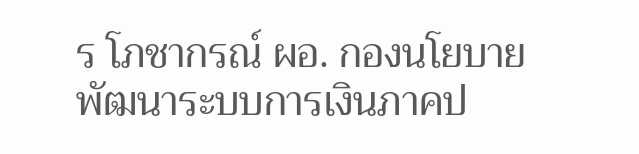ร โภชากรณ์ ผอ. กองนโยบายพัฒนาระบบการเงินภาคป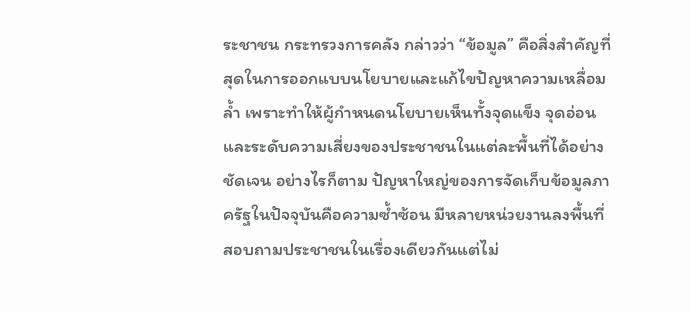ระชาชน กระทรวงการคลัง กล่าวว่า “ข้อมูล” คือสิ่งสำคัญที่สุดในการออกแบบนโยบายและแก้ไขปัญหาความเหลื่อมล้ำ เพราะทำให้ผู้กำหนดนโยบายเห็นทั้งจุดแข็ง จุดอ่อน และระดับความเสี่ยงของประชาชนในแต่ละพื้นที่ได้อย่างชัดเจน อย่างไรก็ตาม ปัญหาใหญ่ของการจัดเก็บข้อมูลภาครัฐในปัจจุบันคือความซ้ำซ้อน มีหลายหน่วยงานลงพื้นที่สอบถามประชาชนในเรื่องเดียวกันแต่ไม่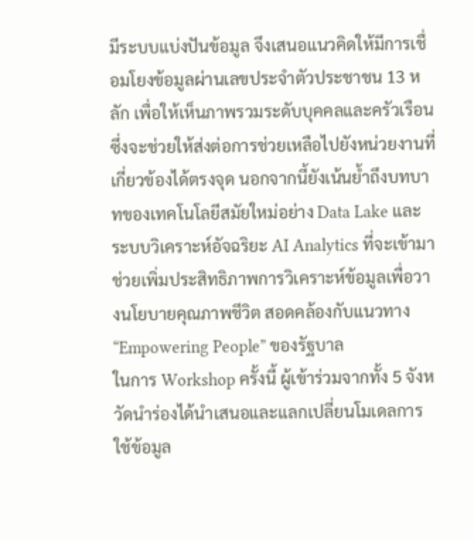มีระบบแบ่งปันข้อมูล จึงเสนอแนวคิดให้มีการเชื่อมโยงข้อมูลผ่านเลขประจำตัวประชาชน 13 หลัก เพื่อให้เห็นภาพรวมระดับบุคคลและครัวเรือน ซึ่งจะช่วยให้ส่งต่อการช่วยเหลือไปยังหน่วยงานที่เกี่ยวข้องได้ตรงจุด นอกจากนี้ยังเน้นย้ำถึงบทบาทของเทคโนโลยีสมัยใหม่อย่าง Data Lake และระบบวิเคราะห์อัจฉริยะ AI Analytics ที่จะเข้ามาช่วยเพิ่มประสิทธิภาพการวิเคราะห์ข้อมูลเพื่อวางนโยบายคุณภาพชีวิต สอดคล้องกับแนวทาง “Empowering People” ของรัฐบาล
ในการ Workshop ครั้งนี้ ผู้เข้าร่วมจากทั้ง 5 จังหวัดนำร่องได้นำเสนอและแลกเปลี่ยนโมเดลการใช้ข้อมูล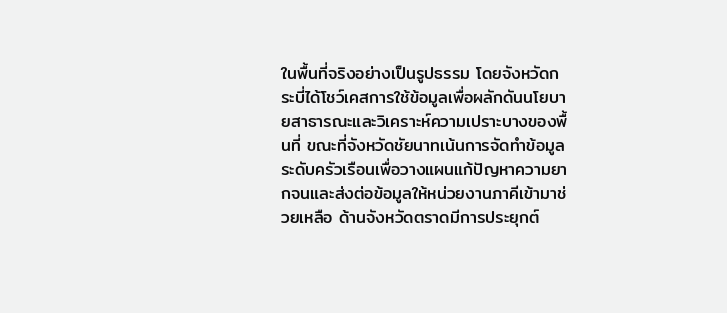ในพื้นที่จริงอย่างเป็นรูปธรรม โดยจังหวัดกระบี่ได้โชว์เคสการใช้ข้อมูลเพื่อผลักดันนโยบายสาธารณะและวิเคราะห์ความเปราะบางของพื้นที่ ขณะที่จังหวัดชัยนาทเน้นการจัดทำข้อมูลระดับครัวเรือนเพื่อวางแผนแก้ปัญหาความยากจนและส่งต่อข้อมูลให้หน่วยงานภาคีเข้ามาช่วยเหลือ ด้านจังหวัดตราดมีการประยุกต์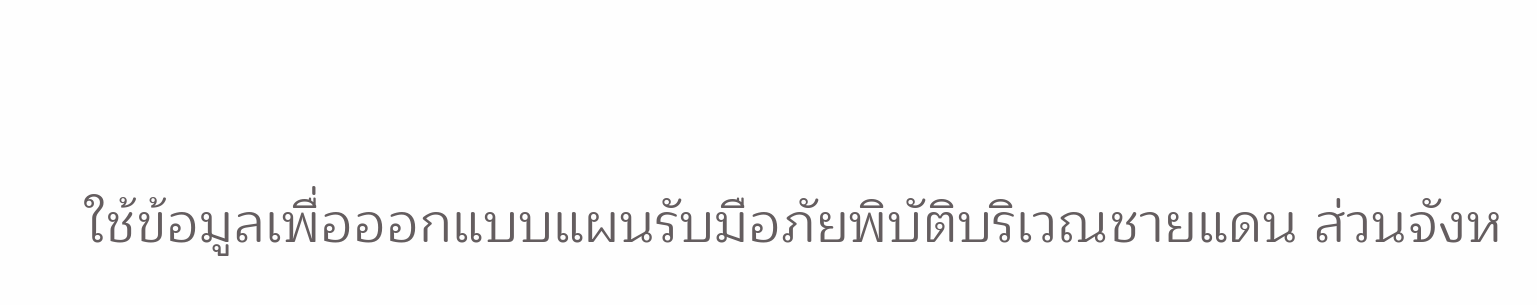ใช้ข้อมูลเพื่อออกแบบแผนรับมือภัยพิบัติบริเวณชายแดน ส่วนจังห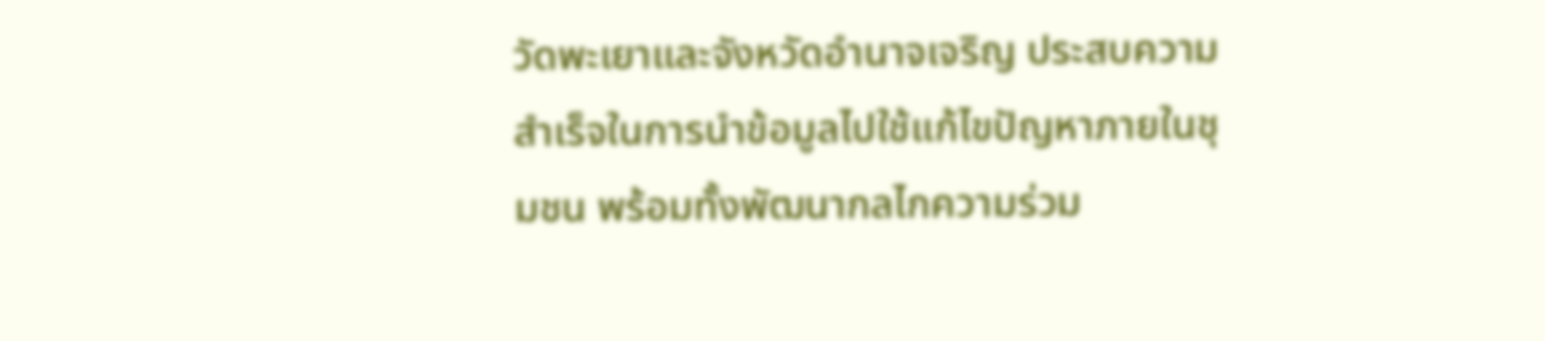วัดพะเยาและจังหวัดอำนาจเจริญ ประสบความสำเร็จในการนำข้อมูลไปใช้แก้ไขปัญหาภายในชุมชน พร้อมทั้งพัฒนากลไกความร่วม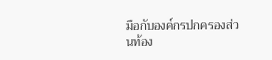มือกับองค์กรปกครองส่วนท้อง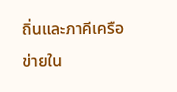ถิ่นและภาคีเครือข่ายใน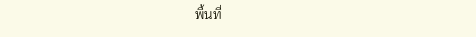พื้นที่